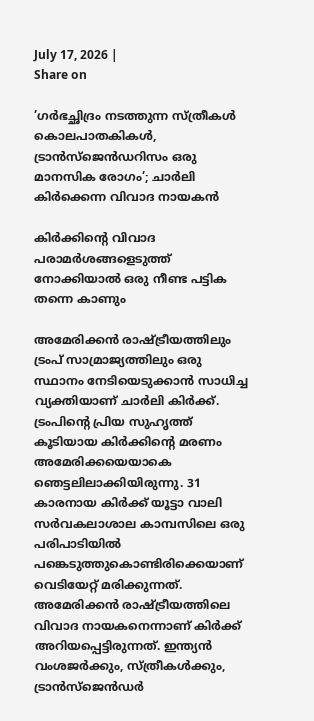July 17, 2026 |
Share on

’ഗർഭച്ഛിദ്രം നടത്തുന്ന സ്ത്രീകൾ കൊലപാതകികൾ, ട്രാൻസ്ജെൻഡറിസം ഒരു മാനസിക രോഗം’; ചാർലി കിർക്കെന്ന വിവാദ നായകൻ

കിർക്കിന്റെ വിവാദ പരാമർശങ്ങളെടുത്ത് നോക്കിയാൽ ഒരു നീണ്ട പട്ടിക തന്നെ കാണും

അമേരിക്കൻ രാഷ്ട്രീയത്തിലും ട്രംപ് സാമ്രാജ്യത്തിലും ഒരു സ്ഥാനം നേടിയെടുക്കാൻ സാധിച്ച വ്യക്തിയാണ് ചാർലി കിർക്ക്. ട്രംപിന്റെ പ്രിയ സുഹൃത്ത് കൂടിയായ കിർക്കിന്റെ മരണം അമേരിക്കയെയാകെ ഞെട്ടലിലാക്കിയിരുന്നു. 31 കാരനായ കിര്‍ക്ക് യൂട്ടാ വാലി സര്‍വകലാശാല കാമ്പസിലെ ഒരു പരിപാടിയില്‍ പങ്കെടുത്തുകൊണ്ടിരിക്കെയാണ് വെടിയേറ്റ് മരിക്കുന്നത്. അമേരിക്കൻ രാഷ്ട്രീയത്തിലെ വിവാദ നായകനെന്നാണ് കിർക്ക് അറിയപ്പെട്ടിരുന്നത്. ഇന്ത്യൻ വംശജർക്കും, സ്ത്രീകൾക്കും, ട്രാൻസ്ജെൻഡർ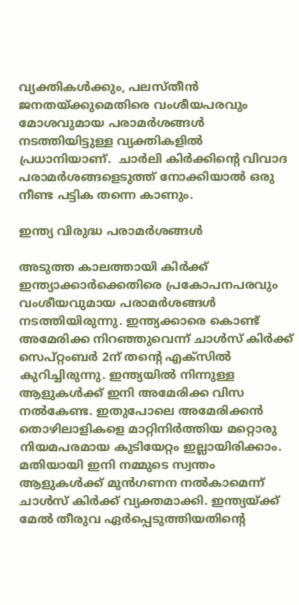വ്യക്തികൾക്കും, പലസ്തീൻ ജനതയ്ക്കുമെതിരെ വംശീയപരവും മോശവുമായ പരാമർശങ്ങൾ നടത്തിയിട്ടുള്ള വ്യക്തികളിൽ പ്രധാനിയാണ്.  ചാർലി കിർക്കിന്റെ വിവാദ പരാമർശങ്ങളെടുത്ത് നോക്കിയാൽ ഒരു നീണ്ട പട്ടിക തന്നെ കാണും.

ഇന്ത്യ വിരുദ്ധ പരാമർശങ്ങൾ

അടുത്ത കാലത്തായി കിർക്ക് ഇന്ത്യാക്കാർക്കെതിരെ പ്രകോപനപരവും വംശീയവുമായ പരാമർശങ്ങൾ നടത്തിയിരുന്നു. ഇന്ത്യക്കാരെ കൊണ്ട് അമേരിക്ക നിറ‍ഞ്ഞുവെന്ന് ചാൾസ് കിർക്ക് സെപ്റ്റംബർ 2ന് തന്റെ എക്സിൽ കുറിച്ചിരുന്നു. ഇന്ത്യയിൽ നിന്നുള്ള ആളുകൾക്ക് ഇനി അമേരിക്ക വിസ നൽകേണ്ട. ഇതുപോലെ അമേരിക്കൻ തൊഴിലാളികളെ മാറ്റിനിർത്തിയ മറ്റൊരു നിയമപരമായ കുടിയേറ്റം ഇല്ലായിരിക്കാം. മതിയായി ഇനി നമ്മുടെ സ്വന്തം ആളുകൾക്ക് മുൻഗണന നൽകാമെന്ന് ചാൾസ് കിർക്ക് വ്യക്തമാക്കി. ഇന്ത്യയ്ക്ക് മേൽ തീരുവ ഏർപ്പെടുത്തിയതിന്റെ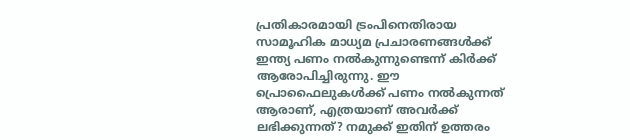പ്രതികാരമായി ട്രംപിനെതിരായ സാമൂഹിക മാധ്യമ പ്രചാരണങ്ങൾക്ക് ഇന്ത്യ പണം നൽകുന്നുണ്ടെന്ന് കിർക്ക് ആരോപിച്ചിരുന്നു. ഈ പ്രൊഫൈലുകൾക്ക് പണം നൽകുന്നത് ആരാണ്, എത്രയാണ് അവർക്ക് ലഭിക്കുന്നത്? നമുക്ക് ഇതിന് ഉത്തരം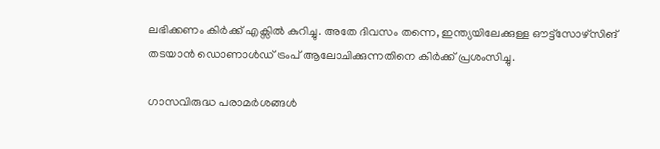ലഭിക്കണം കിർക്ക് എക്സിൽ കുറിച്ചു. അതേ ദിവസം തന്നെ, ഇന്ത്യയിലേക്കുള്ള ഔട്ട്‌സോഴ്‌സിങ് തടയാൻ ഡൊണാൾഡ് ട്രംപ് ആലോചിക്കുന്നതിനെ കിർക്ക് പ്രശംസിച്ചു.

ഗാസവിരുദ്ധ പരാമർശങ്ങൾ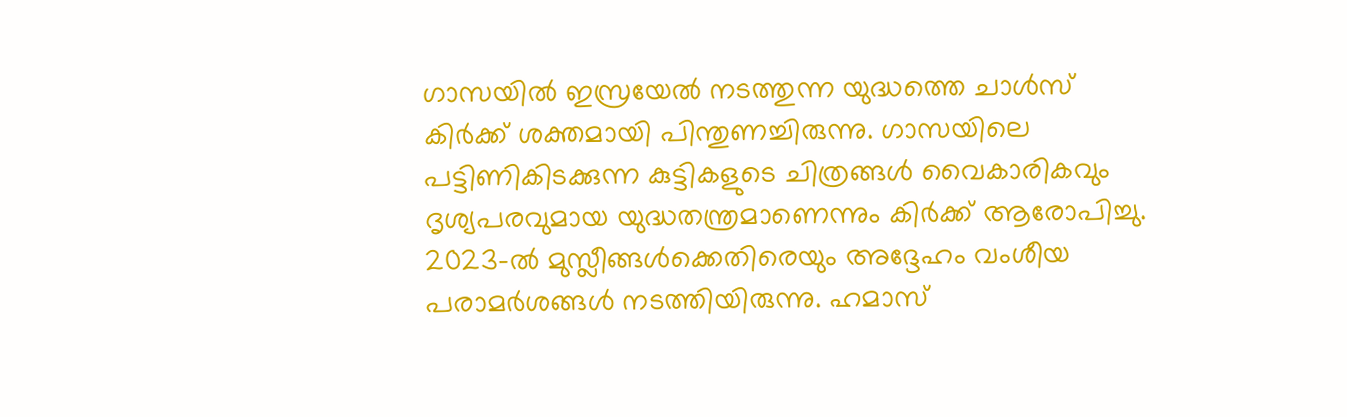ഗാസയിൽ ഇസ്രയേൽ നടത്തുന്ന യുദ്ധത്തെ ചാൾസ് കിർക്ക് ശക്തമായി പിന്തുണച്ചിരുന്നു. ഗാസയിലെ പട്ടിണികിടക്കുന്ന കുട്ടികളുടെ ചിത്രങ്ങൾ വൈകാരികവും ദൃശ്യപരവുമായ യുദ്ധതന്ത്രമാണെന്നും കിർക്ക് ആരോപിച്ചു. 2023-ൽ മുസ്ലീങ്ങൾക്കെതിരെയും അദ്ദേഹം വംശീയ പരാമർശങ്ങൾ നടത്തിയിരുന്നു. ഹമാസ്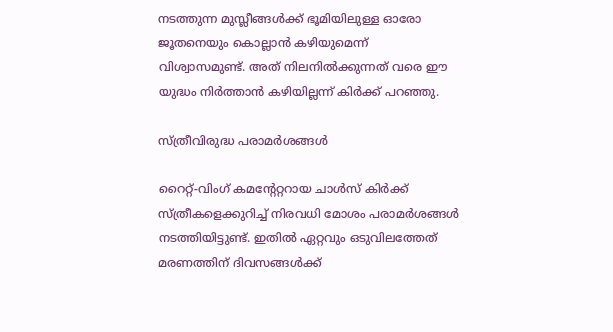നടത്തുന്ന മുസ്ലീങ്ങൾക്ക് ഭൂമിയിലുള്ള ഓരോ ജൂതനെയും കൊല്ലാൻ കഴിയുമെന്ന് വിശ്വാസമുണ്ട്. അത് നിലനിൽക്കുന്നത് വരെ ഈ യുദ്ധം നിർത്താൻ കഴിയില്ലന്ന് കിർക്ക് പറഞ്ഞു.

സ്ത്രീവിരുദ്ധ പരാമർശങ്ങൾ

റൈറ്റ്-വിംഗ് കമന്റേറ്ററായ ചാൾസ് കിർക്ക് സ്ത്രീകളെക്കുറിച്ച് നിരവധി മോശം പരാമർശങ്ങൾ നടത്തിയിട്ടുണ്ട്. ഇതിൽ ഏറ്റവും ഒടുവിലത്തേത് മരണത്തിന് ദിവസങ്ങൾക്ക്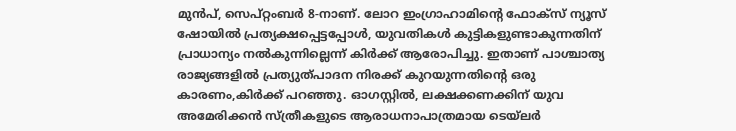മുൻപ്, സെപ്റ്റംബർ 8-നാണ്. ലോറ ഇംഗ്രാഹാമിന്റെ ഫോക്സ് ന്യൂസ് ഷോയിൽ പ്രത്യക്ഷപ്പെട്ടപ്പോൾ, യുവതികൾ കുട്ടികളുണ്ടാകുന്നതിന് പ്രാധാന്യം നൽകുന്നില്ലെന്ന് കിർക്ക് ആരോപിച്ചു. ഇതാണ് പാശ്ചാത്യ രാജ്യങ്ങളിൽ പ്രത്യുത്പാദന നിരക്ക് കുറയുന്നതിന്റെ ഒരു കാരണം,കിർക്ക് പറഞ്ഞു. ഓഗസ്റ്റിൽ, ലക്ഷക്കണക്കിന് യുവ അമേരിക്കൻ സ്ത്രീകളുടെ ആരാധനാപാത്രമായ ടെയ്ലർ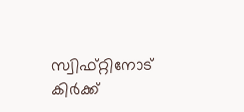സ്വിഫ്റ്റിനോട് കിർക്ക്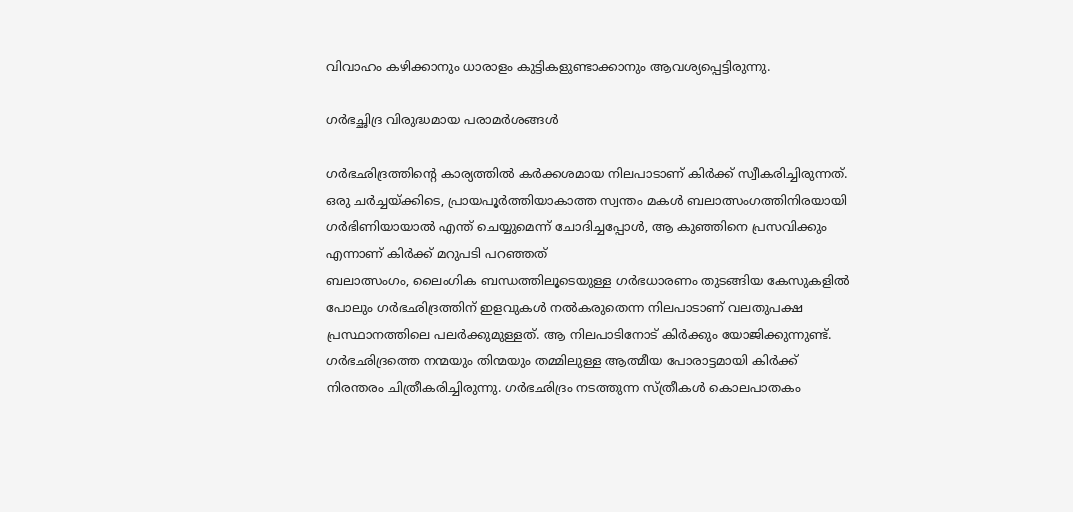വിവാഹം കഴിക്കാനും ധാരാളം കുട്ടികളുണ്ടാക്കാനും ആവശ്യപ്പെട്ടിരുന്നു.

ഗർഭച്ഛിദ്ര വിരുദ്ധമായ പരാമർശങ്ങൾ

ഗർഭഛിദ്രത്തിന്റെ കാര്യത്തിൽ കർക്കശമായ നിലപാടാണ് കിർക്ക് സ്വീകരിച്ചിരുന്നത്. ഒരു ചർച്ചയ്ക്കിടെ, പ്രായപൂർത്തിയാകാത്ത സ്വന്തം മകൾ ബലാത്സംഗത്തിനിരയായി ഗർഭിണിയായാൽ എന്ത് ചെയ്യുമെന്ന് ചോദിച്ചപ്പോൾ, ആ കുഞ്ഞിനെ പ്രസവിക്കും എന്നാണ് കിർക്ക് മറുപടി പറഞ്ഞത്
ബലാത്സംഗം, ലൈംഗിക ബന്ധത്തിലൂടെയുള്ള ഗർഭധാരണം തുടങ്ങിയ കേസുകളിൽ പോലും ഗർഭഛിദ്രത്തിന് ഇളവുകൾ നൽകരുതെന്ന നിലപാടാണ് വലതുപക്ഷ പ്രസ്ഥാനത്തിലെ പലർക്കുമുള്ളത്. ആ നിലപാടിനോട് കിർക്കും യോജിക്കുന്നുണ്ട്. ഗർഭഛിദ്രത്തെ നന്മയും തിന്മയും തമ്മിലുള്ള ആത്മീയ പോരാട്ടമായി കിർക്ക് നിരന്തരം ചിത്രീകരിച്ചിരുന്നു. ഗർഭഛിദ്രം നടത്തുന്ന സ്ത്രീകൾ കൊലപാതകം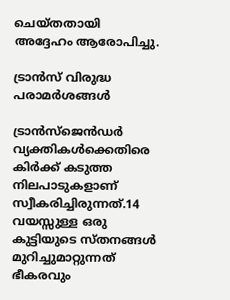ചെയ്തതായി അദ്ദേഹം ആരോപിച്ചു.

ട്രാൻസ് വിരുദ്ധ പരാമർശങ്ങൾ

ട്രാൻസ്‌ജെൻഡർ വ്യക്തികൾക്കെതിരെ കിർക്ക് കടുത്ത നിലപാടുകളാണ് സ്വീകരിച്ചിരുന്നത്.14 വയസ്സുള്ള ഒരു കുട്ടിയുടെ സ്തനങ്ങൾ മുറിച്ചുമാറ്റുന്നത് ഭീകരവും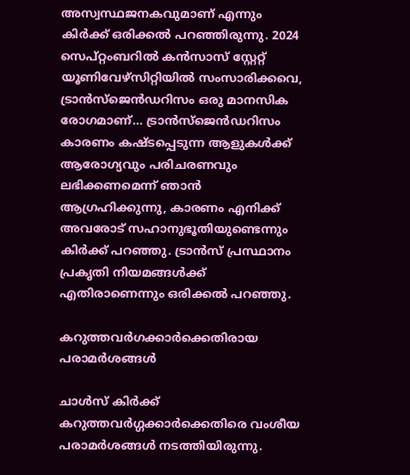അസ്വസ്ഥജനകവുമാണ് എന്നും കിർക്ക് ഒരിക്കൽ പറഞ്ഞിരുന്നു. 2024 സെപ്റ്റംബറിൽ കൻസാസ് സ്റ്റേറ്റ് യൂണിവേഴ്സിറ്റിയിൽ സംസാരിക്കവെ, ട്രാൻസ്ജെൻഡറിസം ഒരു മാനസിക രോഗമാണ്… ട്രാൻസ്ജെൻഡറിസം കാരണം കഷ്ടപ്പെടുന്ന ആളുകൾക്ക് ആരോഗ്യവും പരിചരണവും ലഭിക്കണമെന്ന് ഞാൻ ആഗ്രഹിക്കുന്നു, കാരണം എനിക്ക് അവരോട് സഹാനുഭൂതിയുണ്ടെന്നും കിർക്ക് പറഞ്ഞു. ട്രാൻസ് പ്രസ്ഥാനം പ്രകൃതി നിയമങ്ങൾക്ക് എതിരാണെന്നും ഒരിക്കൽ പറഞ്ഞു.

കറുത്തവർഗക്കാർക്കെതിരായ പരാമർശങ്ങൾ

ചാൾസ് കിർക്ക് കറുത്തവർഗ്ഗക്കാർക്കെതിരെ വംശീയ പരാമർശങ്ങൾ നടത്തിയിരുന്നു.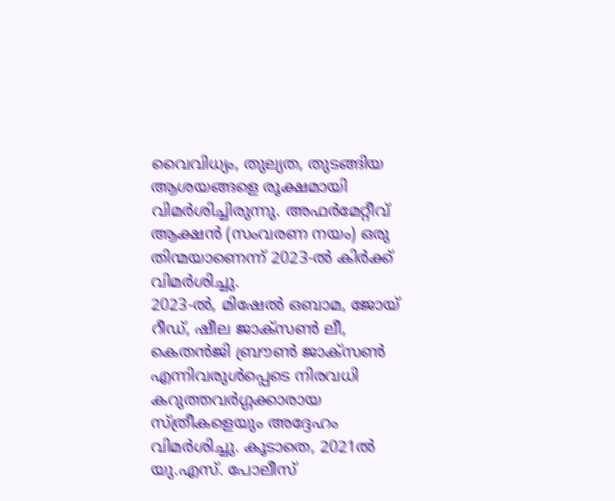വൈവിധ്യം, തുല്യത, തുടങ്ങിയ ആശയങ്ങളെ രൂക്ഷമായി വിമർശിച്ചിരുന്നു. അഫർമേറ്റീവ് ആക്ഷൻ (സംവരണ നയം) ഒരു തിന്മയാണെന്ന് 2023-ൽ കിർക്ക് വിമർശിച്ചു.
2023-ൽ, മിഷേൽ ഒബാമ, ജോയ് റീഡ്, ഷീല ജാക്‌സൺ ലീ, കെതൻജി ബ്രൗൺ ജാക്സൺ എന്നിവരുൾപ്പെടെ നിരവധി കറുത്തവർഗ്ഗക്കാരായ സ്ത്രീകളെയും അദ്ദേഹം വിമർശിച്ചു. കൂടാതെ, 2021ൽ യു.എസ്. പോലീസ്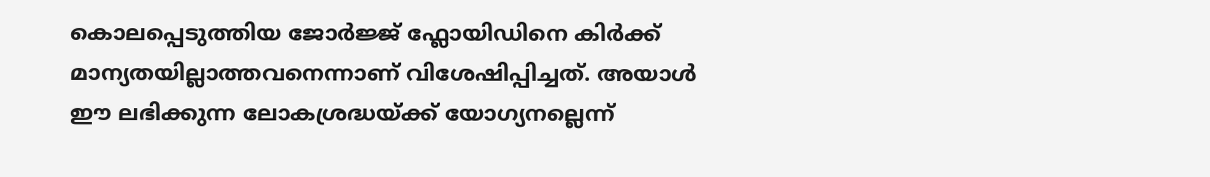കൊലപ്പെടുത്തിയ ജോർജ്ജ് ഫ്ലോയിഡിനെ കിർക്ക് മാന്യതയില്ലാത്തവനെന്നാണ് വിശേഷിപ്പിച്ചത്. അയാൾ ഈ ലഭിക്കുന്ന ലോകശ്രദ്ധയ്ക്ക് യോഗ്യനല്ലെന്ന്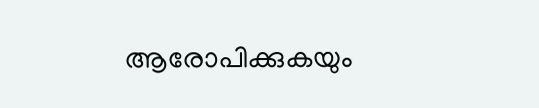ആരോപിക്കുകയും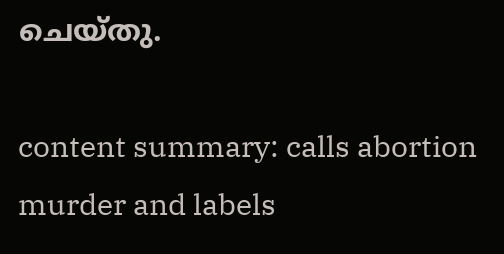ചെയ്തു.

content summary: calls abortion murder and labels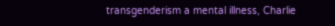transgenderism a mental illness, Charlie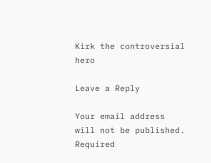Kirk the controversial hero

Leave a Reply

Your email address will not be published. Required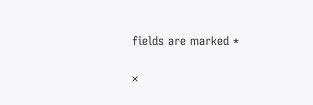fields are marked *

×